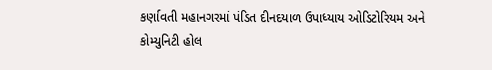કર્ણાવતી મહાનગરમાં પંડિત દીનદયાળ ઉપાધ્યાય ઓડિટોરિયમ અને કોમ્યુનિટી હોલ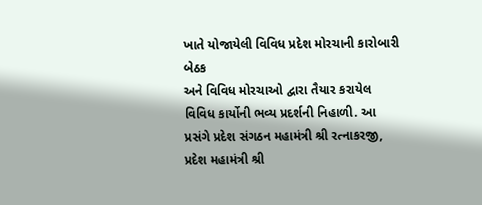ખાતે યોજાયેલી વિવિધ પ્રદેશ મોરચાની કારોબારી બેઠક
અને વિવિધ મોરચાઓ દ્વારા તૈયાર કરાયેલ વિવિધ કાર્યોની ભવ્ય પ્રદર્શની નિહાળી. આ પ્રસંગે પ્રદેશ સંગઠન મહામંત્રી શ્રી રત્નાકરજી, પ્રદેશ મહામંત્રી શ્રી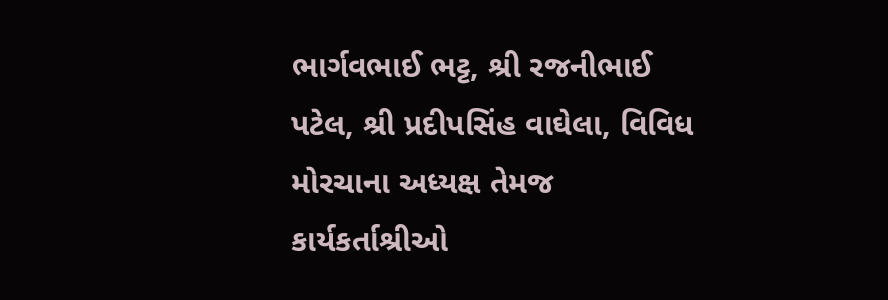ભાર્ગવભાઈ ભટ્ટ, શ્રી રજનીભાઈ પટેલ, શ્રી પ્રદીપસિંહ વાઘેલા, વિવિધ મોરચાના અધ્યક્ષ તેમજ કાર્યકર્તાશ્રીઓ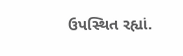ઉપસ્થિત રહ્યાં.